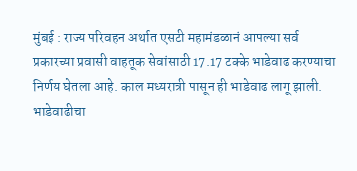मुंबई : राज्य परिवहन अर्थात एसटी महामंडळानं आपल्या सर्व प्रकारच्या प्रवासी वाहतूक सेवांसाठी 17.17 टक्के भाडेवाढ करण्याचा निर्णय घेतला आहे. काल मध्यरात्री पासून ही भाडेवाढ लागू झाली. भाडेवाढीचा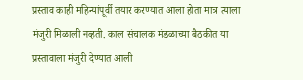प्रस्ताव काही महिन्यांपूर्वी तयार करण्यात आला होता मात्र त्याला मंजुरी मिळाली नव्हती. काल संचालक मंडळाच्या बैठकीत या प्रस्तावाला मंजुरी देण्यात आली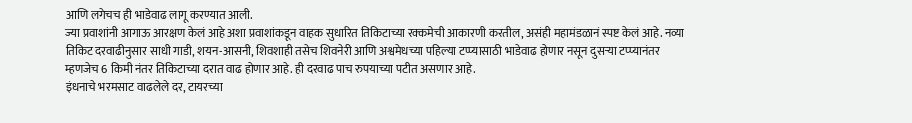आणि लगेचच ही भाडेवाढ लागू करण्यात आली.
ज्या प्रवाशांनी आगाऊ आरक्षण केलं आहे अशा प्रवाशांकडून वाहक सुधारित तिकिटाच्या रक्कमेची आकारणी करतील, असंही महामंडळानं स्पष्ट केलं आहे. नव्या तिकिट दरवाढीनुसार साधी गाडी, शयन-आसनी, शिवशाही तसेच शिवनेरी आणि अश्वमेधच्या पहिल्या टप्प्यासाठी भाडेवाढ होणार नसून दुसऱ्या टप्प्यानंतर म्हणजेच 6 किमी नंतर तिकिटाच्या दरात वाढ होणार आहे. ही दरवाढ पाच रुपयाच्या पटीत असणार आहे.
इंधनाचे भरमसाट वाढलेले दर, टायरच्या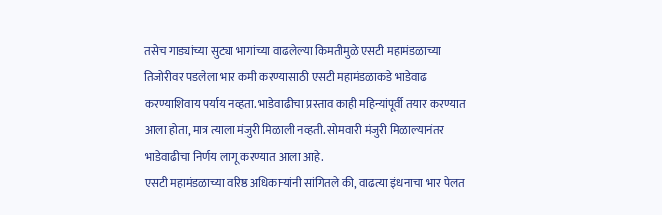तसेच गाड्यांच्या सुट्या भागांच्या वाढलेल्या किमतीमुळे एसटी महामंडळाच्या तिजोरीवर पडलेला भार कमी करण्यासाठी एसटी महामंडळाकडे भाडेवाढ करण्याशिवाय पर्याय नव्हता. भाडेवाढीचा प्रस्ताव काही महिन्यांपूर्वी तयार करण्यात आला होता, मात्र त्याला मंजुरी मिळाली नव्हती. सोमवारी मंजुरी मिळाल्यानंतर भाडेवाढीचा निर्णय लागू करण्यात आला आहे.
एसटी महामंडळाच्या वरिष्ठ अधिकाऱ्यांनी सांगितले की, वाढत्या इंधनाचा भार पेलत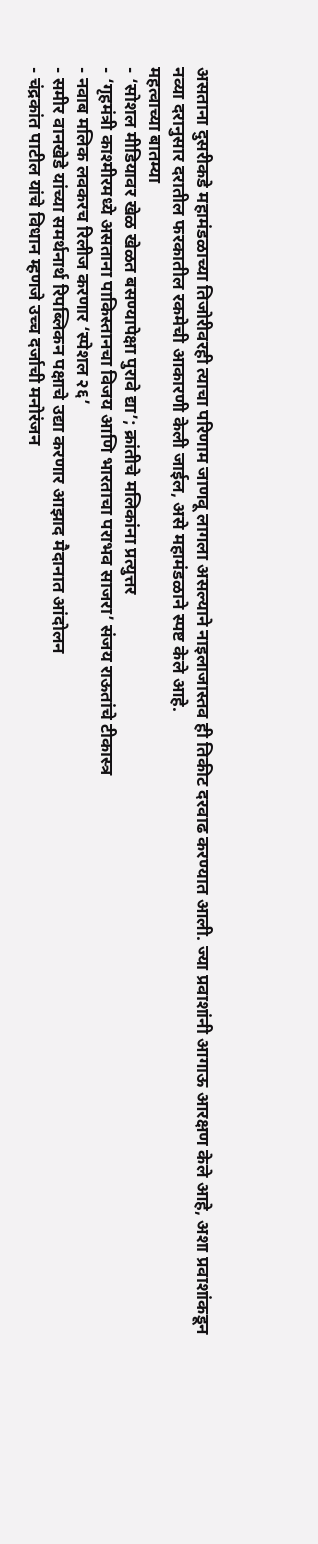असताना दुसरीकडे महामंडळाच्या तिजोरीवरही त्याचा परिणाम जाणवू लागला असल्याने नाइलाजास्तव ही तिकीट दरवाढ करण्यात आली. ज्या प्रवाशांनी आगाऊ आरक्षण केले आहे, अशा प्रवाशांकडून नव्या दरानुसार दरातील फरकातील रकमेची आकारणी केली जाईल, असे महामंडळाने स्पष्ट केले आहे.
महत्वाच्या बातम्या
- ‘सोशल मीडियावर खेळ खेळत बसण्यापेक्षा पुरावे द्या’; क्रांतीचे मलिकांना प्रत्युत्तर
- ‘गृहमंत्री काश्मीरमध्ये असताना पाकिस्तानचा विजय आणि भारताचा पराभव साजरा’ संजय राऊतांचे टीकास्त्र
- नवाब मलिक लवकरच रिलीज करणार ‘स्पेशल २६’
- समीर वानखेडे यांच्या समर्थनार्थ रिपब्लिकन पक्षाचे उद्या करणार आझाद मैदानात आंदोलन
- चंद्रकांत पाटील यांचे विधान म्हणजे उच्च दर्जाची मनोरंजन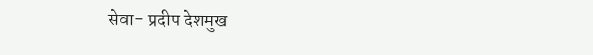सेवा- प्रदीप देशमुख